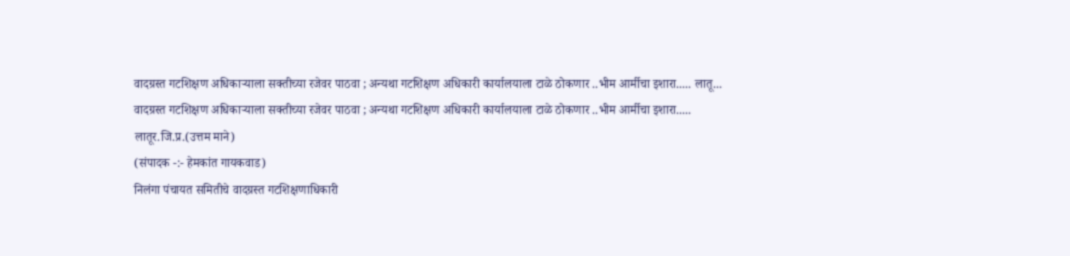वादग्रस्त गटशिक्षण अधिकाऱ्याला सक्तीच्या रजेवर पाठवा ; अन्यथा गटशिक्षण अधिकारी कार्यालयाला टाळे ठोकणार ..भीम आर्मीचा इशारा..... लातू...
वादग्रस्त गटशिक्षण अधिकाऱ्याला सक्तीच्या रजेवर पाठवा ; अन्यथा गटशिक्षण अधिकारी कार्यालयाला टाळे ठोकणार ..भीम आर्मीचा इशारा.....
लातूर.जि.प्र.(उत्तम माने)
(संपादक -:- हेमकांत गायकवाड)
निलंगा पंचायत समितीचे वादग्रस्त गटशिक्षणाधिकारी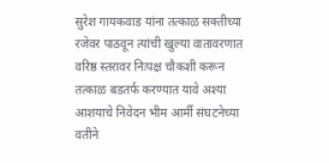सुरेश गायकवाड यांना तत्काळ सक्तीच्या रजेवर पाठवून त्यांची खुल्या वातावरणात वरिष्ठ स्तरावर निःपक्ष चौकशी करून तत्काळ बडतर्फ करण्यात यावे अश्या आशयाचे निवेदन भीम आर्मी संघटनेच्या वतीने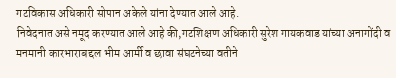गटविकास अधिकारी सोपान अकेले यांना देण्यात आले आहे.
निवेदनात असे नमूद करण्यात आले आहे की,गटशिक्षण अधिकारी सुरेश गायकवाड यांच्या अनागोंदी व मनमानी कारभाराबद्दल भीम आर्मी व छावा संघटनेच्या वतीने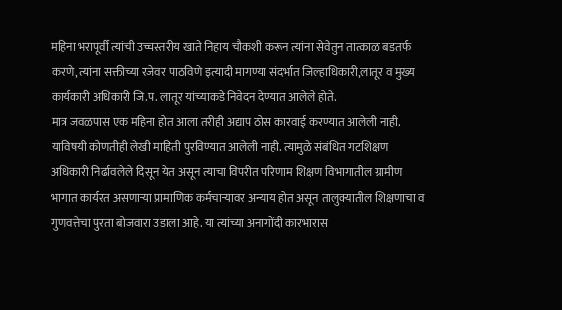महिना भरापूर्वी त्यांची उच्चस्तरीय खाते निहाय चौकशी करून त्यांना सेवेतुन तात्काळ बडतर्फ करणे,त्यांना सक्तीच्या रजेवर पाठविणे इत्यादी मागण्या संदर्भात जिल्हाधिकारी,लातूर व मुख्य कार्यकारी अधिकारी जि.प. लातूर यांच्याकडे निवेदन देण्यात आलेले होते.
मात्र जवळपास एक महिना होत आला तरीही अद्याप ठोस कारवाई करण्यात आलेली नाही.
याविषयी कोणतीही लेखी माहिती पुरविण्यात आलेली नाही. त्यामुळे संबंधित गटशिक्षण अधिकारी निर्ढावलेले दिसून येत असून त्याचा विपरीत परिणाम शिक्षण विभागातील ग्रामीण भागात कार्यरत असणाऱ्या प्रामाणिक कर्मचाऱ्यावर अन्याय होत असून तालुक्यातील शिक्षणाचा व गुणवत्तेचा पुरता बोजवारा उडाला आहे. या त्यांच्या अनागोंदी कारभारास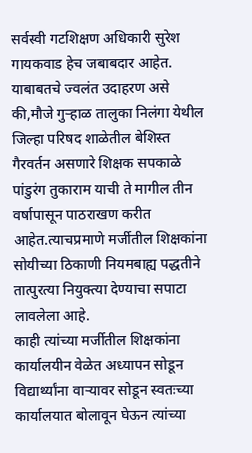सर्वस्वी गटशिक्षण अधिकारी सुरेश गायकवाड हेच जबाबदार आहेत. याबाबतचे ज्वलंत उदाहरण असे की,मौजे गुऱ्हाळ तालुका निलंगा येथील जिल्हा परिषद शाळेतील बेशिस्त गैरवर्तन असणारे शिक्षक सपकाळे पांडुरंग तुकाराम याची ते मागील तीन वर्षापासून पाठराखण करीत आहेत.त्याचप्रमाणे मर्जीतील शिक्षकांना सोयीच्या ठिकाणी नियमबाह्य पद्धतीने तात्पुरत्या नियुक्त्या देण्याचा सपाटा लावलेला आहे.
काही त्यांच्या मर्जीतील शिक्षकांना कार्यालयीन वेळेत अध्यापन सोडून विद्यार्थ्यांना वाऱ्यावर सोडून स्वतःच्या कार्यालयात बोलावून घेऊन त्यांच्या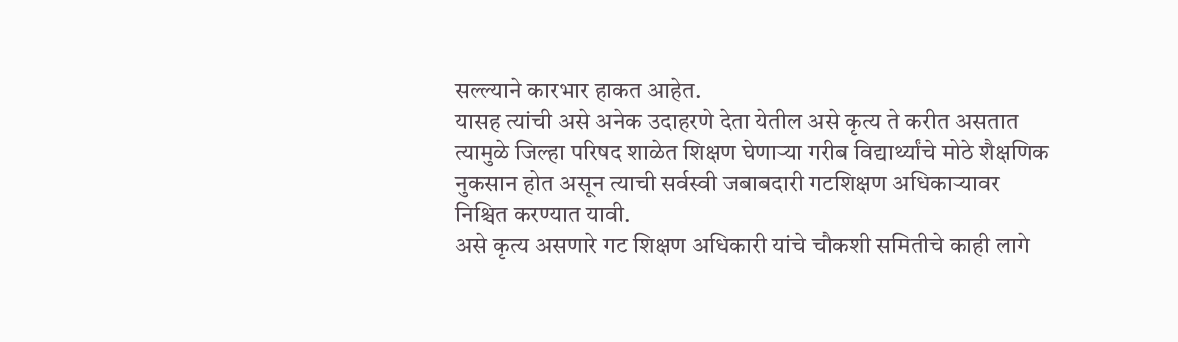सल्ल्याने कारभार हाकत आहेत.
यासह त्यांची असे अनेक उदाहरणे देता येतील असे कृत्य ते करीत असतात त्यामुळे जिल्हा परिषद शाळेत शिक्षण घेणाऱ्या गरीब विद्यार्थ्यांचे मोठे शैक्षणिक नुकसान होत असून त्याची सर्वस्वी जबाबदारी गटशिक्षण अधिकाऱ्यावर निश्चित करण्यात यावी.
असे कृत्य असणारे गट शिक्षण अधिकारी यांचे चौकशी समितीचे काही लागे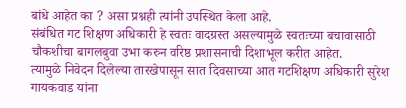बांधे आहेत का ? असा प्रश्नही त्यांनी उपस्थित केला आहे.
संबंधित गट शिक्षण अधिकारी हे स्वतः वादग्रस्त असल्यामुळे स्वतःच्या बचावासाठी चौकशीचा बागलबुवा उभा करुन वरिष्ठ प्रशासनाची दिशाभूल करीत आहेत.
त्यामुळे निवेदन दिलेल्या तारखेपासून सात दिवसाच्या आत गटशिक्षण अधिकारी सुरेश गायकवाड यांना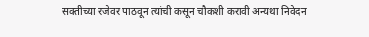सक्तीच्या रजेवर पाठवून त्यांची कसून चौकशी करावी अन्यथा निवेदन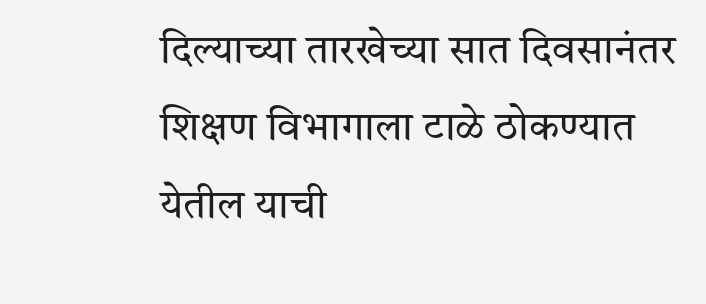दिल्याच्या तारखेच्या सात दिवसानंतर शिक्षण विभागाला टाळे ठोकण्यात येतील याची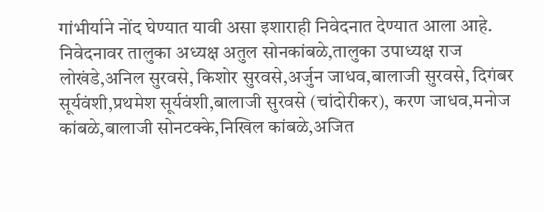गांभीर्याने नोंद घेण्यात यावी असा इशाराही निवेदनात देण्यात आला आहे.
निवेदनावर तालुका अध्यक्ष अतुल सोनकांबळे,तालुका उपाध्यक्ष राज लोखंडे,अनिल सुरवसे, किशोर सुरवसे,अर्जुन जाधव,बालाजी सुरवसे, दिगंबर सूर्यवंशी,प्रथमेश सूर्यवंशी,बालाजी सुरवसे (चांदोरीकर), करण जाधव,मनोज कांबळे,बालाजी सोनटक्के,निखिल कांबळे,अजित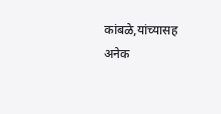कांबळे,यांच्यासह अनेक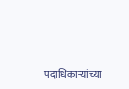पदाधिकाऱ्यांच्या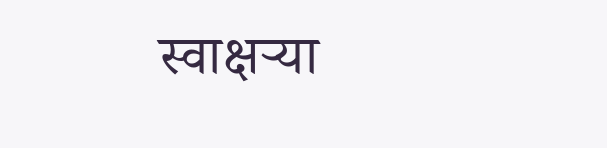स्वाक्षऱ्या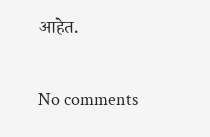आहेत.

No comments